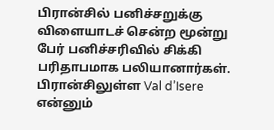பிரான்சில் பனிச்சறுக்கு விளையாடச் சென்ற மூன்று பேர் பனிச்சரிவில் சிக்கி பரிதாபமாக பலியானார்கள்.
பிரான்சிலுள்ள Val d’Isere என்னும்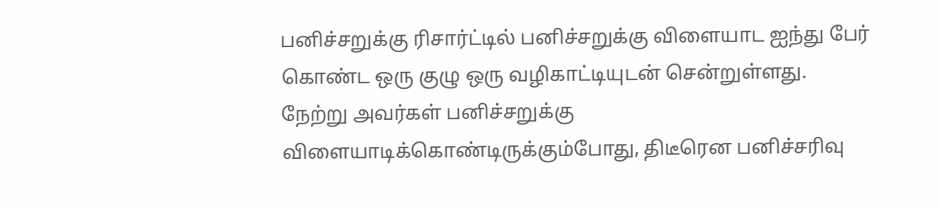பனிச்சறுக்கு ரிசார்ட்டில் பனிச்சறுக்கு விளையாட ஐந்து பேர் கொண்ட ஒரு குழு ஒரு வழிகாட்டியுடன் சென்றுள்ளது.
நேற்று அவர்கள் பனிச்சறுக்கு விளையாடிக்கொண்டிருக்கும்போது, திடீரென பனிச்சரிவு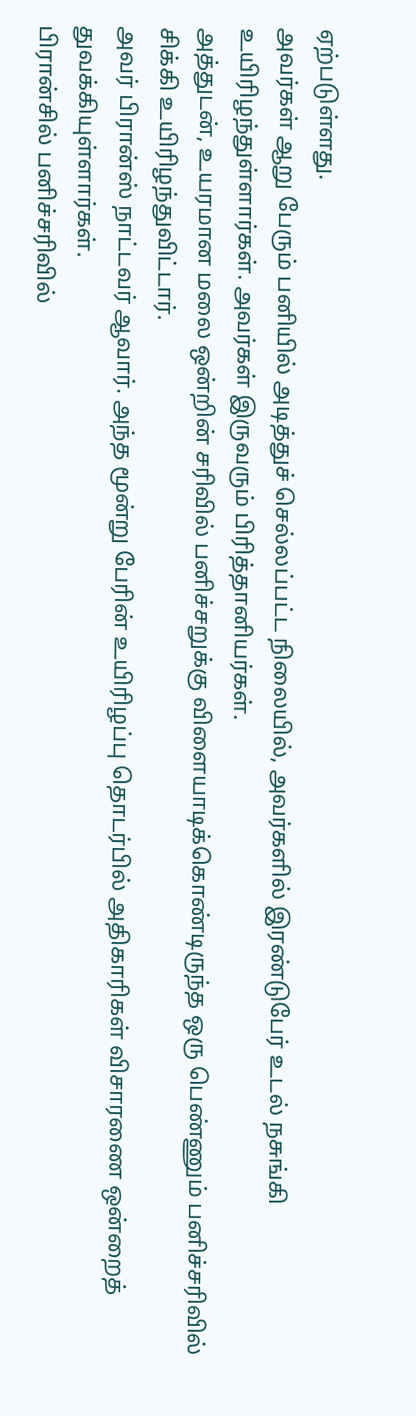ஏற்படுள்ளது.
அவர்கள் ஆறு பேரும் பனியில் அடித்துச் செல்லப்பட்ட நிலையில், அவர்களில் இரண்டுபேர் உடல் நசுங்கி உயிரிழந்துள்ளார்கள். அவர்கள் இருவரும் பிரித்தானியர்கள்.
அத்துடன், உயரமான மலை ஒன்றின் சரிவில் பனிச்சறுக்கு விளையாடிக்கொண்டிருந்த ஒரு பெண்ணும் பனிச்சரிவில் சிக்கி உயிரிழந்துவிட்டார்.
அவர் பிரான்ஸ் நாட்டவர் ஆவார். அந்த மூன்று பேரின் உயிரிழப்பு தொடர்பில் அதிகாரிகள் விசாரணை ஒன்றைத் துவக்கியுள்ளார்கள்.
பிரான்சில் பனிச்சரிவில்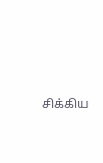சிக்கிய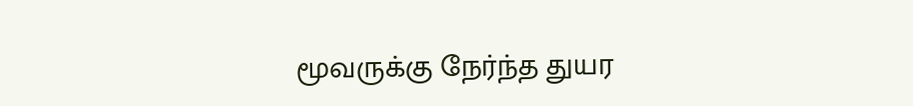மூவருக்கு நேர்ந்த துயர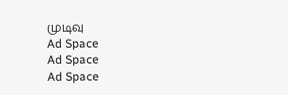முடிவு
Ad Space
Ad Space
Ad Space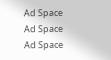Ad Space
Ad Space
Ad Space